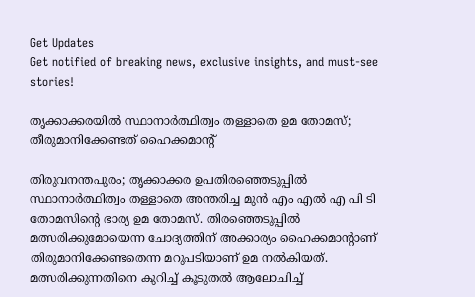Get Updates
Get notified of breaking news, exclusive insights, and must-see stories!

തൃക്കാക്കരയിൽ സ്ഥാനാർത്ഥിത്വം തള്ളാതെ ഉമ തോമസ്; തീരുമാനിക്കേണ്ടത് ഹൈക്കമാന്റ്

തിരുവനന്തപുരം; തൃക്കാക്കര ഉപതിരഞ്ഞെടുപ്പിൽ സ്ഥാനാർത്ഥിത്വം തള്ളാതെ അന്തരിച്ച മുൻ എം എൽ എ പി ടി തോമസിന്റെ ഭാര്യ ഉമ തോമസ്. തിരഞ്ഞെടുപ്പിൽ മത്സരിക്കുമോയെന്ന ചോദ്യത്തിന് അക്കാര്യം ഹൈക്കമാന്റാണ് തിരുമാനിക്കേണ്ടതെന്ന മറുപടിയാണ് ഉമ നൽകിയത്. മത്സരിക്കുന്നതിനെ കുറിച്ച് കൂടുതൽ ആലോചിച്ച്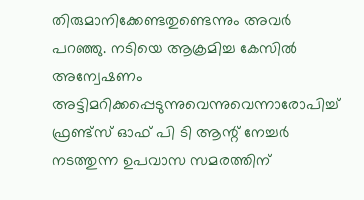തിരുമാനിക്കേണ്ടതുണ്ടെന്നും അവർ പറഞ്ഞു. നടിയെ ആക്രമിച്ച കേസില്‍ അന്വേഷണം അട്ടിമറിക്കപ്പെടുന്നുവെന്നുവെന്നാരോപിച്ച് ഫ്രണ്ട്‌സ് ഓഫ് പി ടി ആന്റ് നേച്ചര്‍ നടത്തുന്ന ഉപവാസ സമരത്തിന്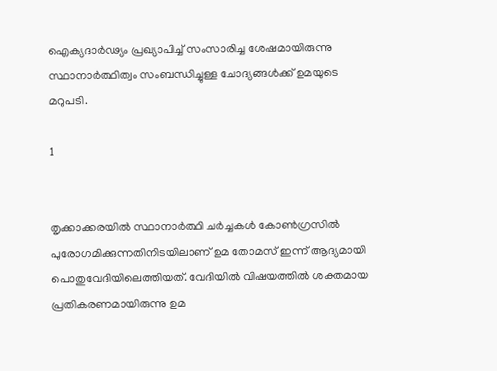ഐക്യദാര്‍ഢ്യം പ്രഖ്യാപിച്ച് സംസാരിച്ച ശേഷമായിരുന്നു സ്ഥാനാർത്ഥിത്വം സംബന്ധിച്ചുള്ള ചോദ്യങ്ങൾക്ക് ഉമയുടെ മറുപടി.

1


തൃക്കാക്കരയിൽ സ്ഥാനാർത്ഥി ചർച്ചകൾ കോൺഗ്രസിൽ പുരോഗമിക്കുന്നതിനിടയിലാണ് ഉമ തോമസ് ഇന്ന് ആദ്യമായി പൊതുവേദിയിലെത്തിയത്. വേദിയിൽ വിഷയത്തിൽ ശക്തമായ പ്രതികരണമായിരുന്നു ഉമ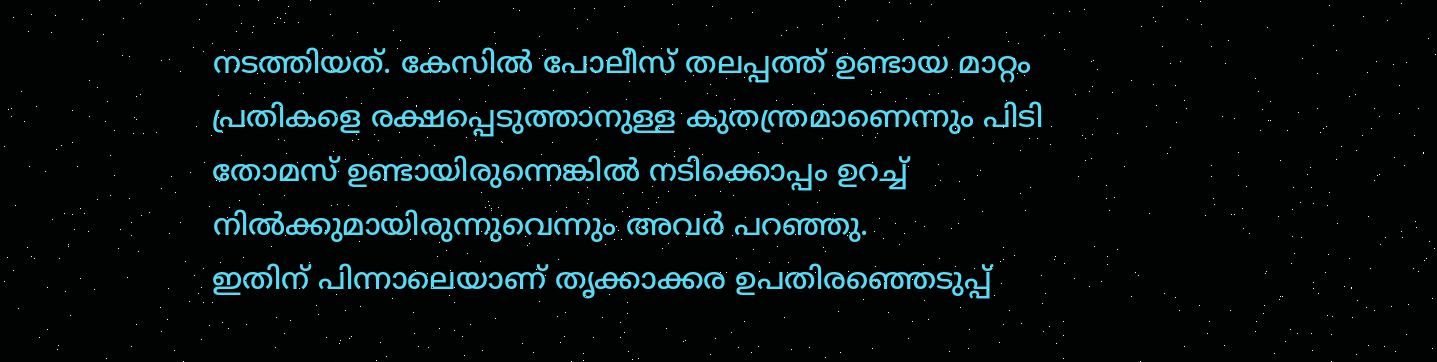നടത്തിയത്. കേസിൽ പോലീസ് തലപ്പത്ത് ഉണ്ടായ മാറ്റം പ്രതികളെ രക്ഷപ്പെടുത്താനുള്ള കുതന്ത്രമാണെന്നും പിടി തോമസ് ഉണ്ടായിരുന്നെങ്കിൽ നടിക്കൊപ്പം ഉറച്ച് നിൽക്കുമായിരുന്നുവെന്നും അവർ പറഞ്ഞു.
ഇതിന് പിന്നാലെയാണ് തൃക്കാക്കര ഉപതിരഞ്ഞെടുപ്പ്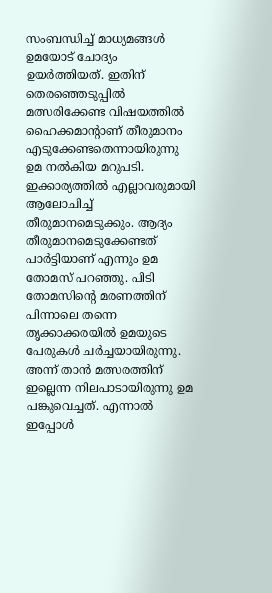സംബന്ധിച്ച് മാധ്യമങ്ങൾ ഉമയോട് ചോദ്യം ഉയർത്തിയത്. ഇതിന് തെരഞ്ഞെടുപ്പില്‍ മത്സരിക്കേണ്ട വിഷയത്തില്‍ ഹൈക്കമാന്റാണ് തീരുമാനം എടുക്കേണ്ടതെന്നായിരുന്നു ഉമ നൽകിയ മറുപടി. ഇക്കാര്യത്തില്‍ എല്ലാവരുമായി ആലോചിച്ച് തീരുമാനമെടുക്കും. ആദ്യം തീരുമാനമെടുക്കേണ്ടത് പാര്‍ട്ടിയാണ് എന്നും ഉമ തോമസ് പറഞ്ഞു. പിടി തോമസിന്റെ മരണത്തിന് പിന്നാലെ തന്നെ തൃക്കാക്കരയിൽ ഉമയുടെ പേരുകൾ ചർച്ചയായിരുന്നു. അന്ന് താൻ മത്സരത്തിന് ഇല്ലെന്ന നിലപാടായിരുന്നു ഉമ പങ്കുവെച്ചത്. എന്നാൽ ഇപ്പോൾ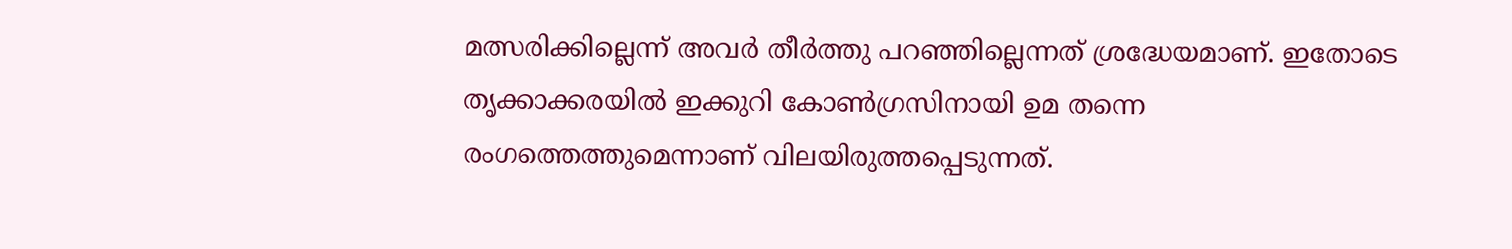മത്സരിക്കില്ലെന്ന് അവർ തീർത്തു പറഞ്ഞില്ലെന്നത് ശ്രദ്ധേയമാണ്. ഇതോടെ തൃക്കാക്കരയിൽ ഇക്കുറി കോൺഗ്രസിനായി ഉമ തന്നെ രംഗത്തെത്തുമെന്നാണ് വിലയിരുത്തപ്പെടുന്നത്.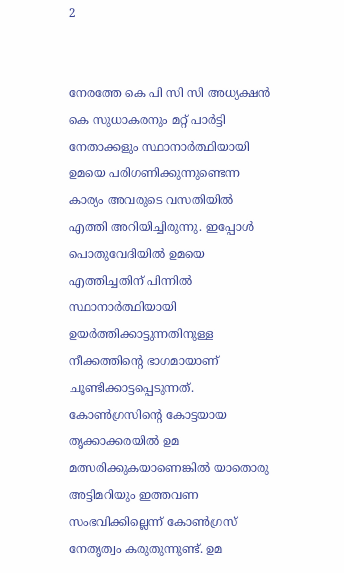2


നേരത്തേ കെ പി സി സി അധ്യക്ഷൻ കെ സുധാകരനും മറ്റ് പാർട്ടി നേതാക്കളും സ്ഥാനാർത്ഥിയായി ഉമയെ പരിഗണിക്കുന്നുണ്ടെന്ന കാര്യം അവരുടെ വസതിയിൽ എത്തി അറിയിച്ചിരുന്നു. ഇപ്പോൾ പൊതുവേദിയിൽ ഉമയെ എത്തിച്ചതിന് പിന്നിൽ സ്ഥാനാർത്ഥിയായി ഉയർത്തിക്കാട്ടുന്നതിനുള്ള നീക്കത്തിന്റെ ഭാഗമായാണ് ചൂണ്ടിക്കാട്ടപ്പെടുന്നത്. കോൺഗ്രസിന്റെ കോട്ടയായ തൃക്കാക്കരയിൽ ഉമ മത്സരിക്കുകയാണെങ്കിൽ യാതൊരു അട്ടിമറിയും ഇത്തവണ സംഭവിക്കില്ലെന്ന് കോൺഗ്രസ് നേതൃത്വം കരുതുന്നുണ്ട്. ഉമ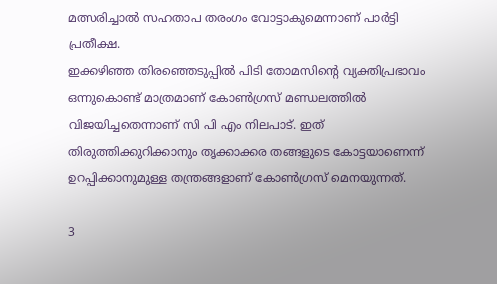മത്സരിച്ചാൽ സഹതാപ തരംഗം വോട്ടാകുമെന്നാണ് പാർട്ടി പ്രതീക്ഷ.
ഇക്കഴിഞ്ഞ തിരഞ്ഞെടുപ്പിൽ പിടി തോമസിന്റെ വ്യക്തിപ്രഭാവം ഒന്നുകൊണ്ട് മാത്രമാണ് കോൺഗ്രസ് മണ്ഡലത്തിൽ വിജയിച്ചതെന്നാണ് സി പി എം നിലപാട്. ഇത് തിരുത്തിക്കുറിക്കാനും തൃക്കാക്കര തങ്ങളുടെ കോട്ടയാണെന്ന് ഉറപ്പിക്കാനുമുള്ള തന്ത്രങ്ങളാണ് കോൺഗ്രസ് മെനയുന്നത്.

3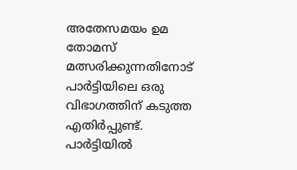അതേസമയം ഉമ തോമസ് മത്സരിക്കുന്നതിനോട് പാർട്ടിയിലെ ഒരു വിഭാഗത്തിന് കടുത്ത എതിർപ്പുണ്ട്. പാർട്ടിയിൽ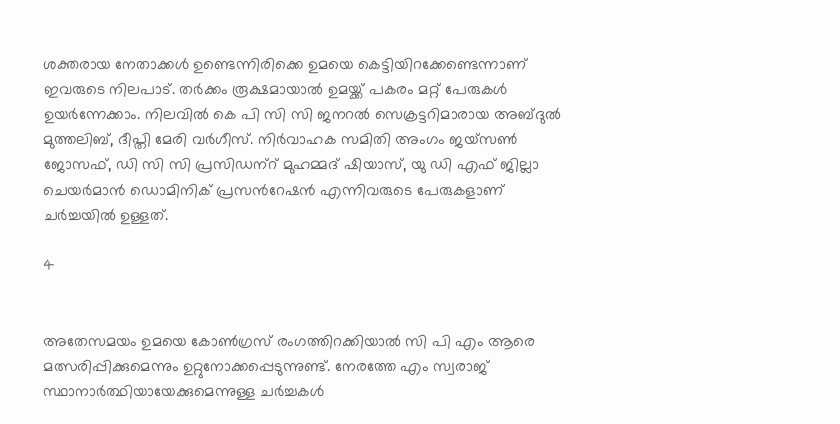ശക്തരായ നേതാക്കൾ ഉണ്ടെന്നിരിക്കെ ഉമയെ കെട്ടിയിറക്കേണ്ടെന്നാണ് ഇവരുടെ നിലപാട്. തർക്കം രൂക്ഷമായാൽ ഉമയ്ക്ക് പകരം മറ്റ് പേരുകൾ ഉയർന്നേക്കാം. നിലവിൽ കെ പി സി സി ജനറൽ സെക്രട്ടറിമാരായ അബ്ദുല്‍ മുത്തലിബ്, ദീപ്തി മേരി വര്‍ഗീസ്. നിർവാഹക സമിതി അംഗം ജയ്സണ്‍ ജോസഫ്, ഡി സി സി പ്രസിഡന‍്റ് മുഹമ്മദ് ഷിയാസ്, യു ഡി എഫ് ജില്ലാ ചെയർമാൻ ഡൊമിനിക് പ്രസന്‍റേഷന്‍ എന്നിവരുടെ പേരുകളാണ് ചർച്ചയിൽ ഉള്ളത്.

4


അതേസമയം ഉമയെ കോൺഗ്രസ് രംഗത്തിറക്കിയാൽ സി പി എം ആരെ മത്സരിപ്പിക്കുമെന്നും ഉറ്റുനോക്കപ്പെടുന്നുണ്ട്. നേരത്തേ എം സ്വരാജ് സ്ഥാനാർത്ഥിയായേക്കുമെന്നുള്ള ചർച്ചകൾ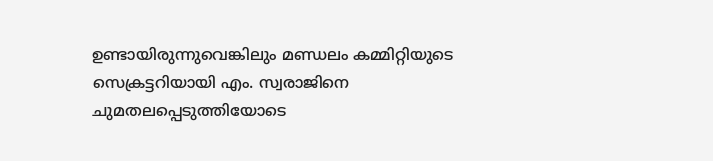ഉണ്ടായിരുന്നുവെങ്കിലും മണ്ഡലം കമ്മിറ്റിയുടെ സെക്രട്ടറിയായി എം. സ്വരാജിനെ ചുമതലപ്പെടുത്തിയോടെ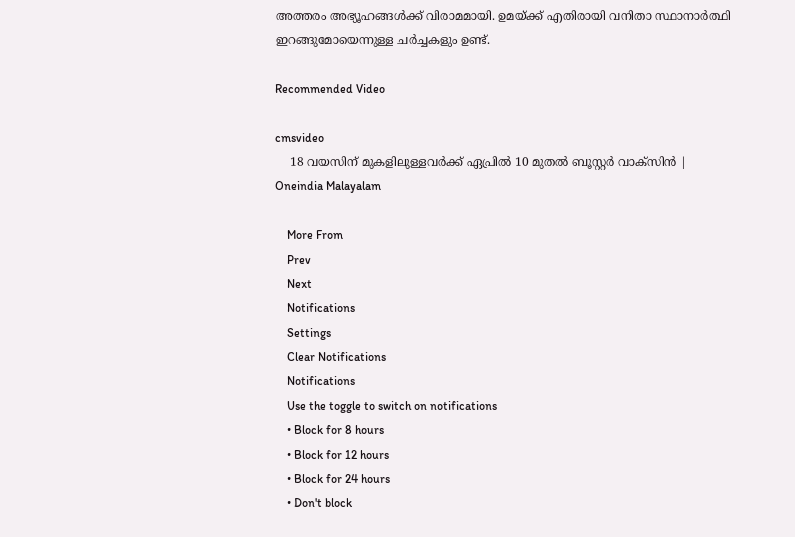അത്തരം അഭ്യൂഹങ്ങൾക്ക് വിരാമമായി. ഉമയ്ക്ക് എതിരായി വനിതാ സ്ഥാനാർത്ഥി ഇറങ്ങുമോയെന്നുള്ള ചർച്ചകളും ഉണ്ട്.

Recommended Video

cmsvideo
    18 വയസിന് മുകളിലുള്ളവർക്ക് ഏപ്രിൽ 10 മുതൽ ബൂസ്റ്റർ വാക്‌സിൻ | Oneindia Malayalam

    More From
    Prev
    Next
    Notifications
    Settings
    Clear Notifications
    Notifications
    Use the toggle to switch on notifications
    • Block for 8 hours
    • Block for 12 hours
    • Block for 24 hours
    • Don't block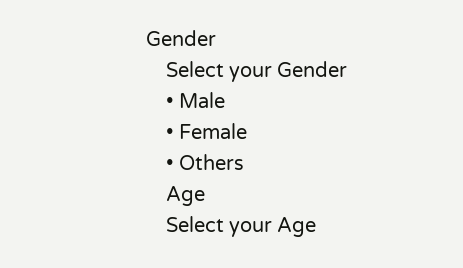Gender
    Select your Gender
    • Male
    • Female
    • Others
    Age
    Select your Age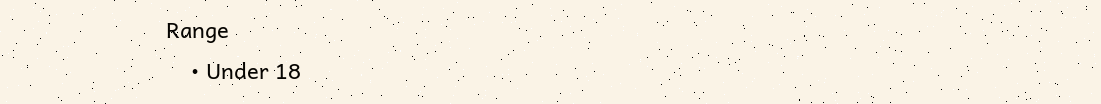Range
    • Under 18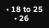• 18 to 25
    • 26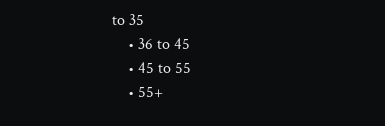to 35
    • 36 to 45
    • 45 to 55
    • 55+